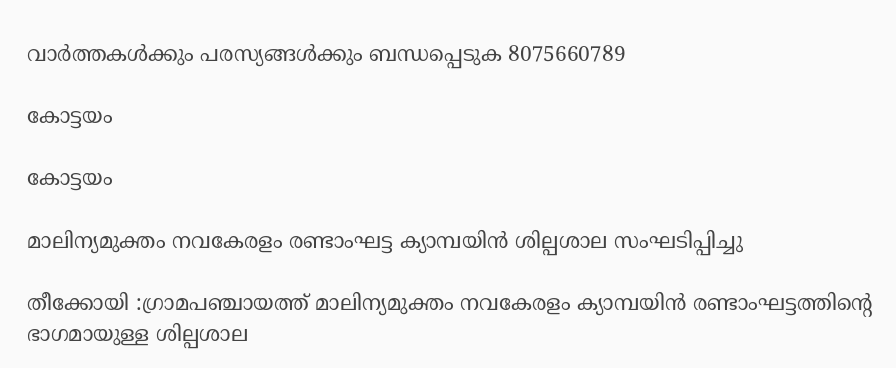വാർത്തകൾക്കും പരസ്യങ്ങൾക്കും ബന്ധപ്പെടുക 8075660789

കോട്ടയം

കോട്ടയം

മാലിന്യമുക്തം നവകേരളം രണ്ടാംഘട്ട ക്യാമ്പയിൻ ശില്പശാല സംഘടിപ്പിച്ചു

തീക്കോയി :ഗ്രാമപഞ്ചായത്ത് മാലിന്യമുക്തം നവകേരളം ക്യാമ്പയിൻ രണ്ടാംഘട്ടത്തിന്റെ ഭാഗമായുള്ള ശില്പശാല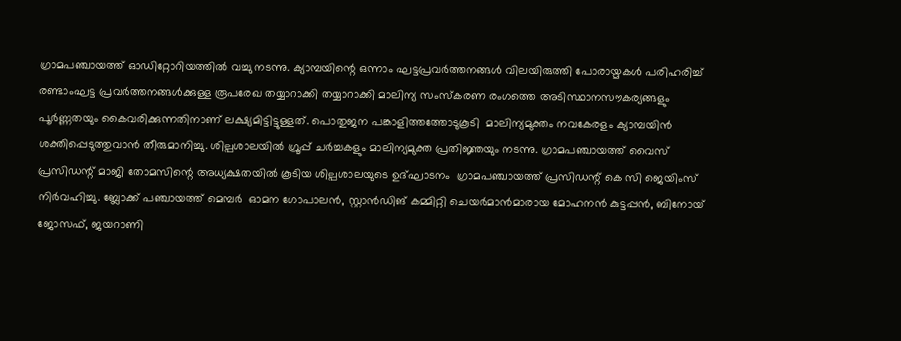ഗ്രാമപഞ്ചായത്ത് ഓഡിറ്റോറിയത്തിൽ വച്ചു നടന്നു. ക്യാമ്പയിന്റെ ഒന്നാം ഘട്ടപ്രവർത്തനങ്ങൾ വിലയിരുത്തി പോരായ്മകൾ പരിഹരിച്ച് രണ്ടാംഘട്ട പ്രവർത്തനങ്ങൾക്കുള്ള രൂപരേഖ തയ്യാറാക്കി തയ്യാറാക്കി മാലിന്യ സംസ്കരണ രംഗത്തെ അടിസ്ഥാനസൗകര്യങ്ങളും പൂർണ്ണതയും കൈവരിക്കുന്നതിനാണ് ലക്ഷ്യമിട്ടിട്ടുള്ളത്. പൊതുജന പങ്കാളിത്തത്തോടുകൂടി  മാലിന്യമുക്തം നവകേരളം ക്യാമ്പയിൻ  ശക്തിപ്പെടുത്തുവാൻ തീരുമാനിച്ചു. ശില്പശാലയിൽ ഗ്രൂപ്പ് ചർച്ചകളും മാലിന്യമുക്ത പ്രതിജ്ഞയും നടന്നു. ഗ്രാമപഞ്ചായത്ത് വൈസ് പ്രസിഡന്റ് മാജി തോമസിന്റെ അധ്യക്ഷതയിൽ കൂടിയ ശില്പശാലയുടെ ഉദ്ഘാടനം  ഗ്രാമപഞ്ചായത്ത് പ്രസിഡന്റ് കെ സി ജെയിംസ് നിർവഹിച്ചു. ബ്ലോക്ക് പഞ്ചായത്ത് മെമ്പർ  ഓമന ഗോപാലൻ, സ്റ്റാൻഡിങ് കമ്മിറ്റി ചെയർമാൻമാരായ മോഹനൻ കുട്ടപ്പൻ, ബിനോയ് ജോസഫ്, ജയറാണി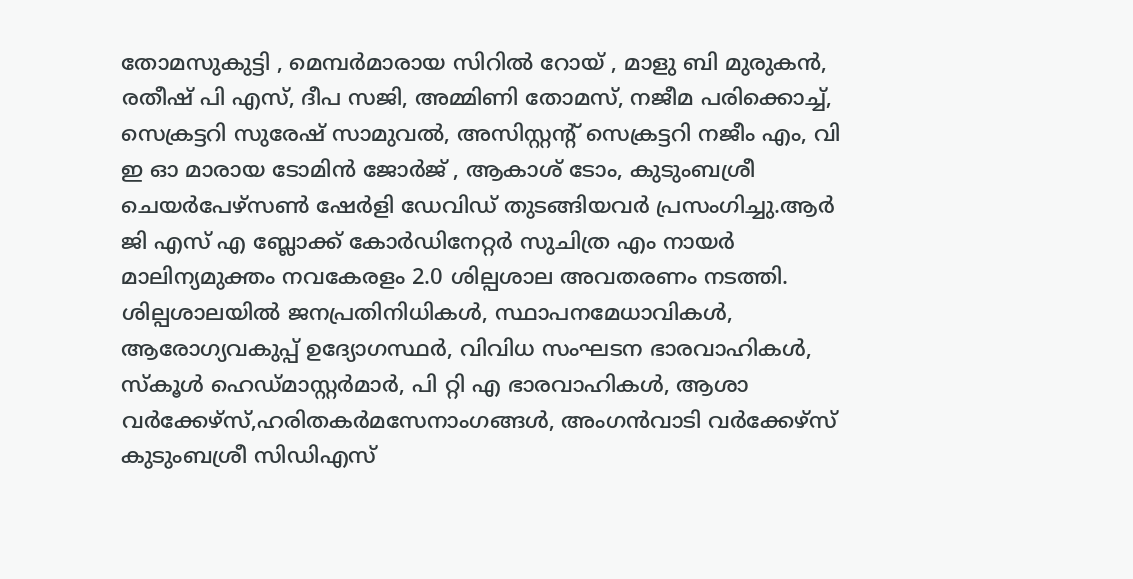തോമസുകുട്ടി , മെമ്പർമാരായ സിറിൽ റോയ് , മാളു ബി മുരുകൻ, രതീഷ് പി എസ്, ദീപ സജി, അമ്മിണി തോമസ്, നജീമ പരിക്കൊച്ച്, സെക്രട്ടറി സുരേഷ് സാമുവൽ, അസിസ്റ്റന്റ് സെക്രട്ടറി നജീം എം, വി ഇ ഓ മാരായ ടോമിൻ ജോർജ് , ആകാശ് ടോം, കുടുംബശ്രീ ചെയർപേഴ്സൺ ഷേർളി ഡേവിഡ് തുടങ്ങിയവർ പ്രസംഗിച്ചു.ആർ ജി എസ് എ ബ്ലോക്ക്‌ കോർഡിനേറ്റർ സുചിത്ര എം നായർ മാലിന്യമുക്തം നവകേരളം 2.0 ശില്പശാല അവതരണം നടത്തി. ശില്പശാലയിൽ ജനപ്രതിനിധികൾ, സ്ഥാപനമേധാവികൾ, ആരോഗ്യവകുപ്പ് ഉദ്യോഗസ്ഥർ, വിവിധ സംഘടന ഭാരവാഹികൾ, സ്കൂൾ ഹെഡ്മാസ്റ്റർമാർ, പി റ്റി എ ഭാരവാഹികൾ, ആശാ വർക്കേഴ്സ്,ഹരിതകർമസേനാംഗങ്ങൾ, അംഗൻവാടി വർക്കേഴ്സ് കുടുംബശ്രീ സിഡിഎസ്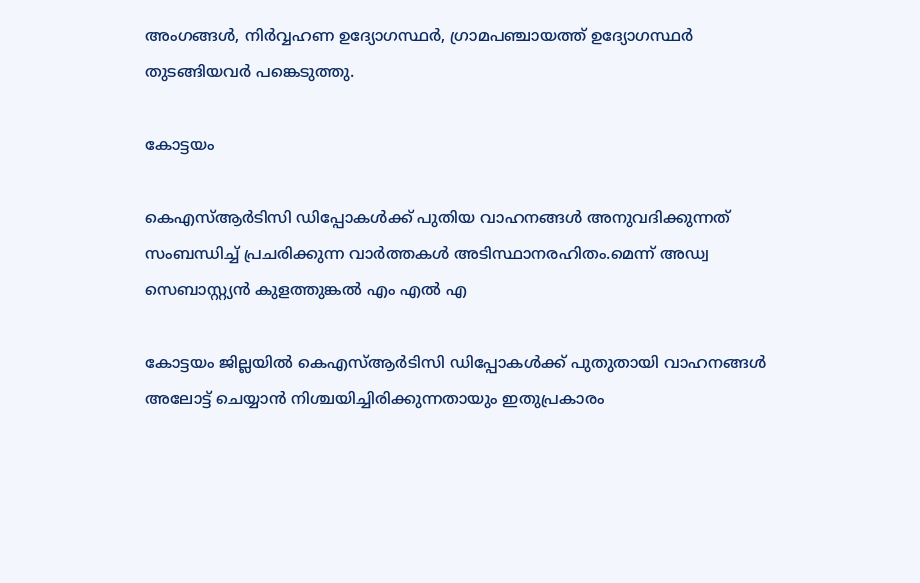അംഗങ്ങൾ, നിർവ്വഹണ ഉദ്യോഗസ്ഥർ, ഗ്രാമപഞ്ചായത്ത് ഉദ്യോഗസ്ഥർ തുടങ്ങിയവർ പങ്കെടുത്തു.

കോട്ടയം

കെഎസ്ആർടിസി ഡിപ്പോകൾക്ക് പുതിയ വാഹനങ്ങൾ അനുവദിക്കുന്നത് സംബന്ധിച്ച് പ്രചരിക്കുന്ന വാർത്തകൾ അടിസ്ഥാനരഹിതം.മെന്ന് അഡ്വ സെബാസ്റ്റ്യൻ കുളത്തുങ്കൽ എം എൽ എ

കോട്ടയം ജില്ലയിൽ കെഎസ്ആർടിസി ഡിപ്പോകൾക്ക് പുതുതായി വാഹനങ്ങൾ അലോട്ട് ചെയ്യാൻ നിശ്ചയിച്ചിരിക്കുന്നതായും ഇതുപ്രകാരം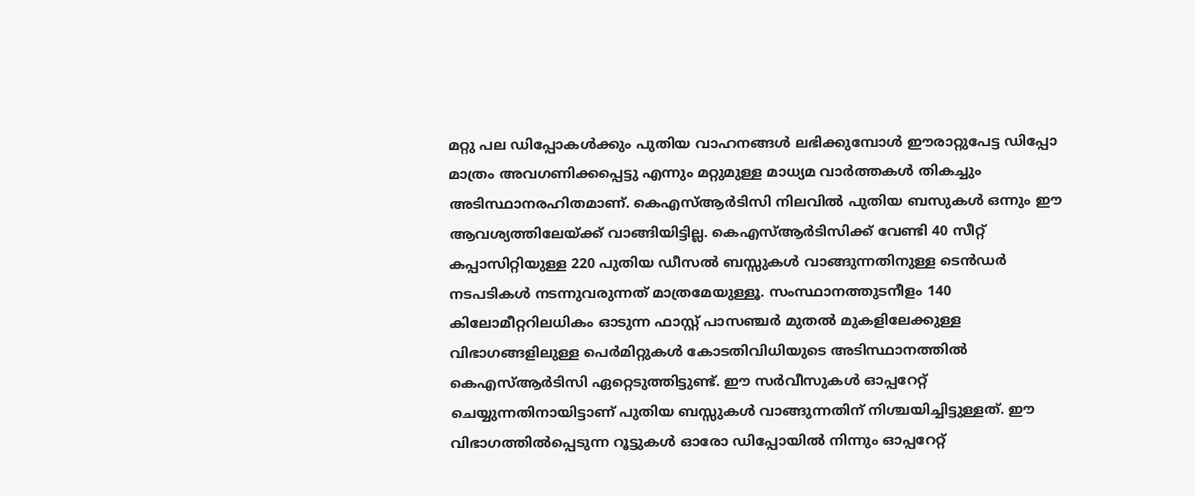മറ്റു പല ഡിപ്പോകൾക്കും പുതിയ വാഹനങ്ങൾ ലഭിക്കുമ്പോൾ ഈരാറ്റുപേട്ട ഡിപ്പോ മാത്രം അവഗണിക്കപ്പെട്ടു എന്നും മറ്റുമുള്ള മാധ്യമ വാർത്തകൾ തികച്ചും അടിസ്ഥാനരഹിതമാണ്. കെഎസ്ആർടിസി നിലവിൽ പുതിയ ബസുകൾ ഒന്നും ഈ ആവശ്യത്തിലേയ്ക്ക് വാങ്ങിയിട്ടില്ല. കെഎസ്ആർടിസിക്ക് വേണ്ടി 40 സീറ്റ് കപ്പാസിറ്റിയുള്ള 220 പുതിയ ഡീസൽ ബസ്സുകൾ വാങ്ങുന്നതിനുള്ള ടെൻഡർ നടപടികൾ നടന്നുവരുന്നത് മാത്രമേയുള്ളൂ. സംസ്ഥാനത്തുടനീളം 140 കിലോമീറ്ററിലധികം ഓടുന്ന ഫാസ്റ്റ് പാസഞ്ചർ മുതൽ മുകളിലേക്കുള്ള വിഭാഗങ്ങളിലുള്ള പെർമിറ്റുകൾ കോടതിവിധിയുടെ അടിസ്ഥാനത്തിൽ കെഎസ്ആർടിസി ഏറ്റെടുത്തിട്ടുണ്ട്. ഈ സർവീസുകൾ ഓപ്പറേറ്റ് ചെയ്യുന്നതിനായിട്ടാണ് പുതിയ ബസ്സുകൾ വാങ്ങുന്നതിന് നിശ്ചയിച്ചിട്ടുള്ളത്. ഈ വിഭാഗത്തിൽപ്പെടുന്ന റൂട്ടുകൾ ഓരോ ഡിപ്പോയിൽ നിന്നും ഓപ്പറേറ്റ്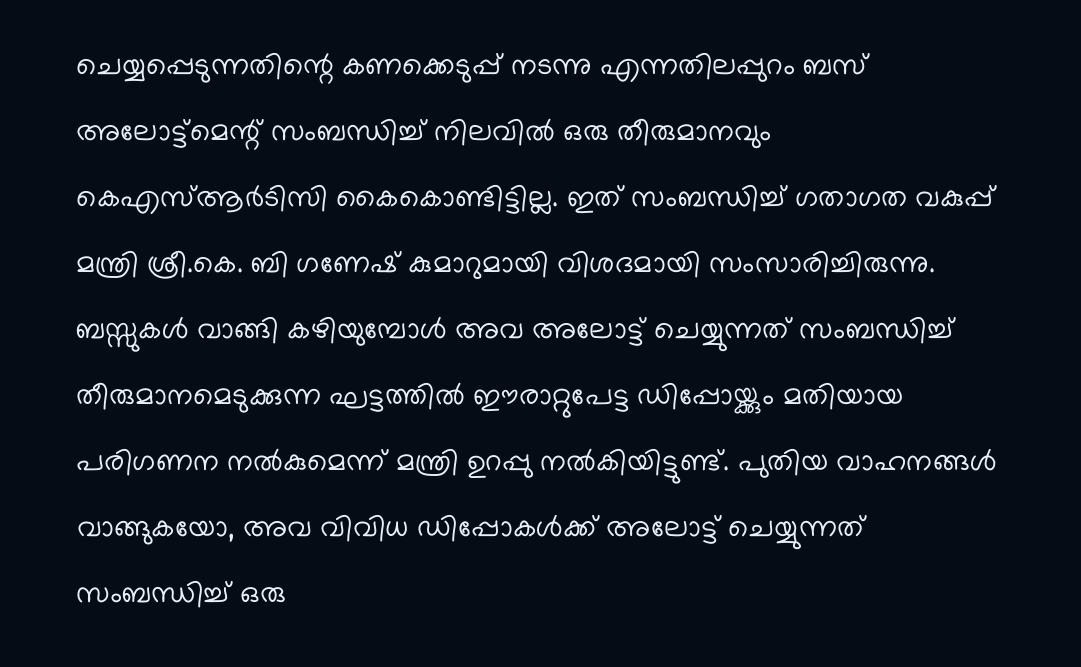ചെയ്യപ്പെടുന്നതിന്റെ കണക്കെടുപ്പ് നടന്നു എന്നതിലപ്പുറം ബസ് അലോട്ട്മെന്റ് സംബന്ധിച്ച് നിലവിൽ ഒരു തീരുമാനവും കെഎസ്ആർടിസി കൈകൊണ്ടിട്ടില്ല. ഇത് സംബന്ധിച്ച് ഗതാഗത വകുപ്പ് മന്ത്രി ശ്രീ.കെ. ബി ഗണേഷ് കുമാറുമായി വിശദമായി സംസാരിച്ചിരുന്നു. ബസ്സുകൾ വാങ്ങി കഴിയുമ്പോൾ അവ അലോട്ട് ചെയ്യുന്നത് സംബന്ധിച്ച് തീരുമാനമെടുക്കുന്ന ഘട്ടത്തിൽ ഈരാറ്റുപേട്ട ഡിപ്പോയ്ക്കും മതിയായ പരിഗണന നൽകുമെന്ന് മന്ത്രി ഉറപ്പു നൽകിയിട്ടുണ്ട്. പുതിയ വാഹനങ്ങൾ വാങ്ങുകയോ, അവ വിവിധ ഡിപ്പോകൾക്ക് അലോട്ട് ചെയ്യുന്നത് സംബന്ധിച്ച് ഒരു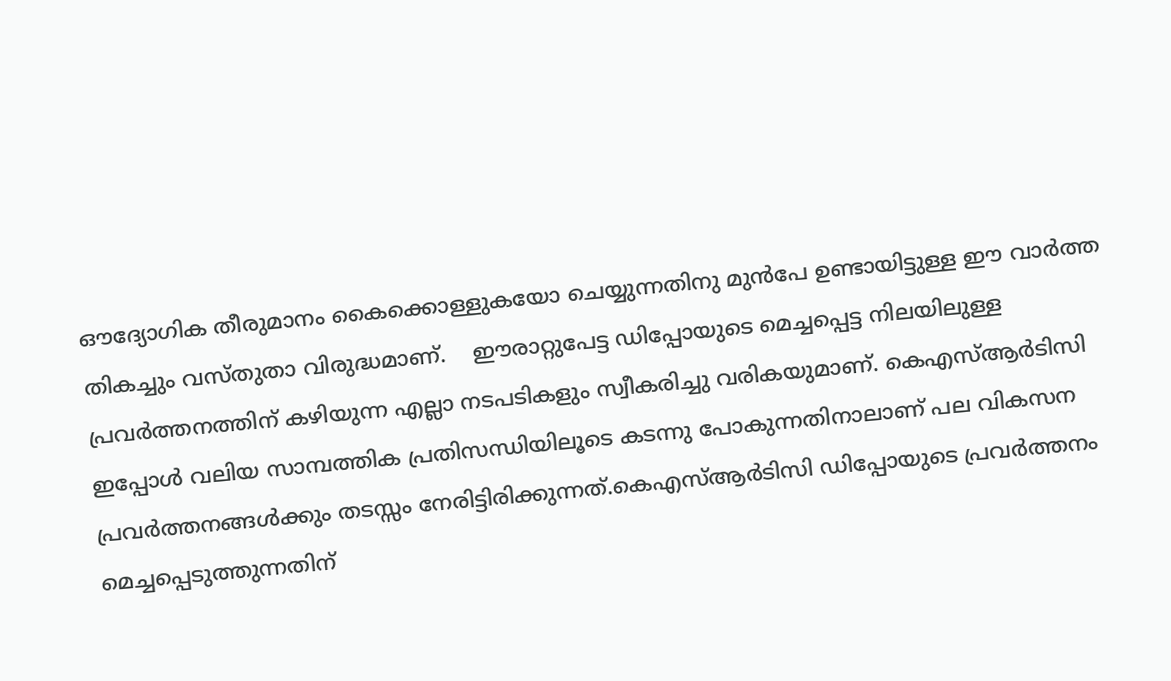ഔദ്യോഗിക തീരുമാനം കൈക്കൊള്ളുകയോ ചെയ്യുന്നതിനു മുൻപേ ഉണ്ടായിട്ടുള്ള ഈ വാർത്ത തികച്ചും വസ്തുതാ വിരുദ്ധമാണ്.    ഈരാറ്റുപേട്ട ഡിപ്പോയുടെ മെച്ചപ്പെട്ട നിലയിലുള്ള പ്രവർത്തനത്തിന് കഴിയുന്ന എല്ലാ നടപടികളും സ്വീകരിച്ചു വരികയുമാണ്. കെഎസ്ആർടിസി ഇപ്പോൾ വലിയ സാമ്പത്തിക പ്രതിസന്ധിയിലൂടെ കടന്നു പോകുന്നതിനാലാണ് പല വികസന പ്രവർത്തനങ്ങൾക്കും തടസ്സം നേരിട്ടിരിക്കുന്നത്.കെഎസ്ആർടിസി ഡിപ്പോയുടെ പ്രവർത്തനം മെച്ചപ്പെടുത്തുന്നതിന്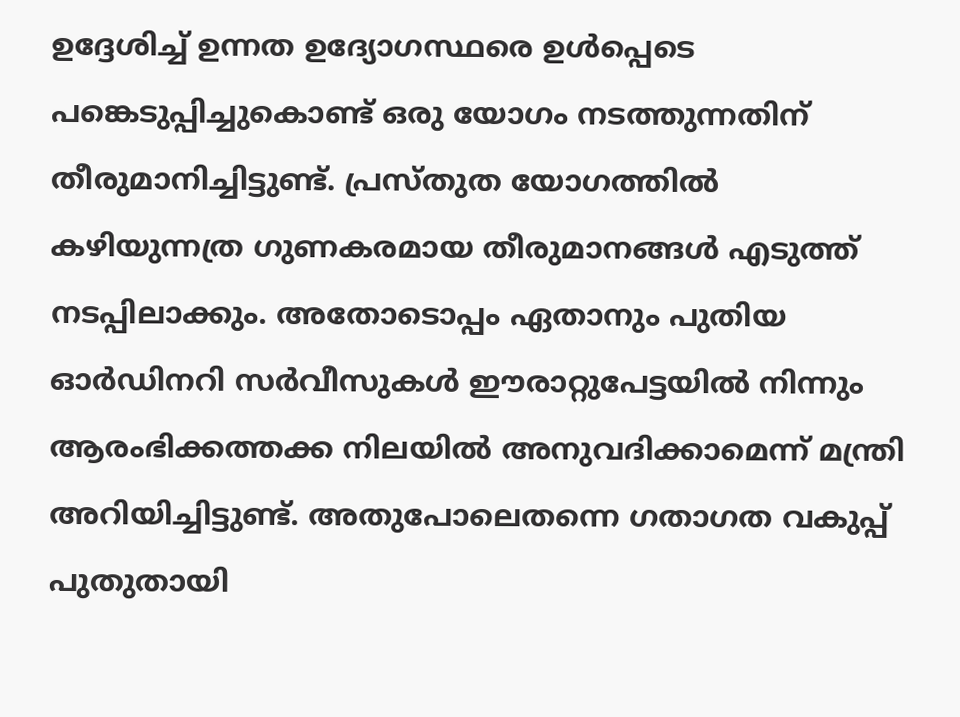ഉദ്ദേശിച്ച് ഉന്നത ഉദ്യോഗസ്ഥരെ ഉൾപ്പെടെ പങ്കെടുപ്പിച്ചുകൊണ്ട് ഒരു യോഗം നടത്തുന്നതിന് തീരുമാനിച്ചിട്ടുണ്ട്. പ്രസ്തുത യോഗത്തിൽ കഴിയുന്നത്ര ഗുണകരമായ തീരുമാനങ്ങൾ എടുത്ത് നടപ്പിലാക്കും. അതോടൊപ്പം ഏതാനും പുതിയ ഓർഡിനറി സർവീസുകൾ ഈരാറ്റുപേട്ടയിൽ നിന്നും ആരംഭിക്കത്തക്ക നിലയിൽ അനുവദിക്കാമെന്ന് മന്ത്രി അറിയിച്ചിട്ടുണ്ട്. അതുപോലെതന്നെ ഗതാഗത വകുപ്പ് പുതുതായി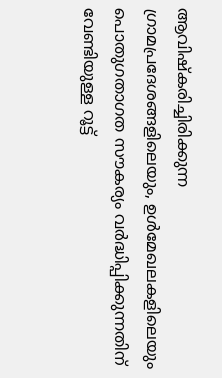ആവിഷ്കരിച്ചിരിക്കുന്ന ഗ്രാമപ്രദേശങ്ങളിലെയും, ഉൾമേഖലകളിലെയും പൊതുഗതാഗത സൗകര്യം വർദ്ധിപ്പിക്കുന്നതിന് വേണ്ടിയുള്ള റൂട്ട്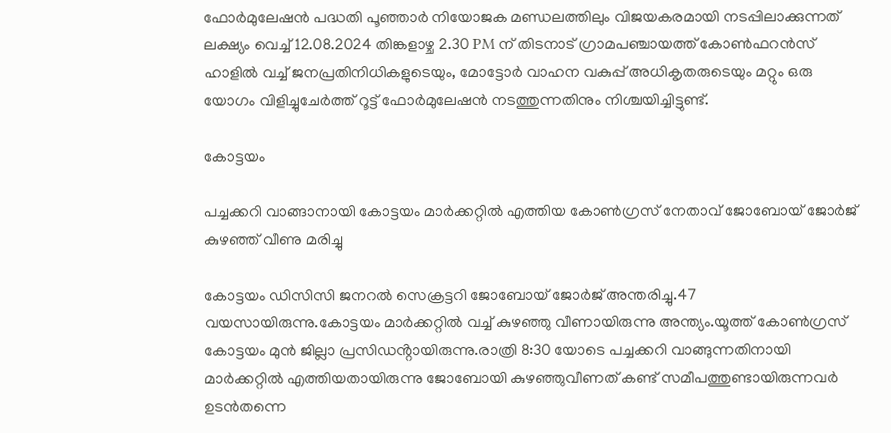ഫോർമുലേഷൻ പദ്ധതി പൂഞ്ഞാർ നിയോജക മണ്ഡലത്തിലും വിജയകരമായി നടപ്പിലാക്കുന്നത് ലക്ഷ്യം വെച്ച് 12.08.2024 തിങ്കളാഴ്ച 2.30 PM ന് തിടനാട് ഗ്രാമപഞ്ചായത്ത് കോൺഫറൻസ് ഹാളിൽ വച്ച് ജനപ്രതിനിധികളുടെയും, മോട്ടോർ വാഹന വകുപ്പ് അധികൃതരുടെയും മറ്റും ഒരു യോഗം വിളിച്ചുചേർത്ത് റൂട്ട് ഫോർമുലേഷൻ നടത്തുന്നതിനും നിശ്ചയിച്ചിട്ടുണ്ട്.

കോട്ടയം

പച്ചക്കറി വാങ്ങാനായി കോട്ടയം മാർക്കറ്റിൽ എത്തിയ കോൺഗ്രസ് നേതാവ് ജോബോയ് ജോർജ് കുഴഞ്ഞ് വീണു മരിച്ചു

കോട്ടയം ഡിസിസി ജനറൽ സെക്രട്ടറി ജോബോയ് ജോർജ് അന്തരിച്ചു.47 വയസായിരുന്നു.കോട്ടയം മാർക്കറ്റിൽ വച്ച് കുഴഞ്ഞു വീണായിരുന്നു അന്ത്യം.യൂത്ത് കോൺഗ്രസ് കോട്ടയം മുൻ ജില്ലാ പ്രസിഡൻ്റായിരുന്നു.രാത്രി 8:30 യോടെ പച്ചക്കറി വാങ്ങുന്നതിനായി മാർക്കറ്റിൽ എത്തിയതായിരുന്നു ജോബോയി കുഴഞ്ഞുവീണത് കണ്ട് സമീപത്തുണ്ടായിരുന്നവർ ഉടൻതന്നെ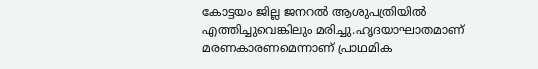കോട്ടയം ജില്ല ജനറൽ ആശുപത്രിയിൽ എത്തിച്ചുവെങ്കിലും മരിച്ചു.ഹൃദയാഘാതമാണ് മരണകാരണമെന്നാണ് പ്രാഥമിക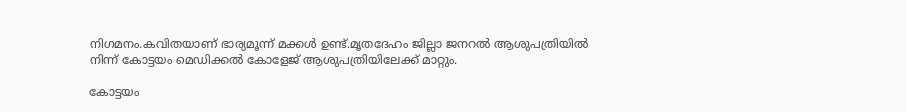നിഗമനം.കവിതയാണ് ഭാര്യമൂന്ന് മക്കൾ ഉണ്ട്.മൃതദേഹം ജില്ലാ ജനറൽ ആശുപത്രിയിൽ നിന്ന് കോട്ടയം മെഡിക്കൽ കോളേജ് ആശുപത്രിയിലേക്ക് മാറ്റും.

കോട്ടയം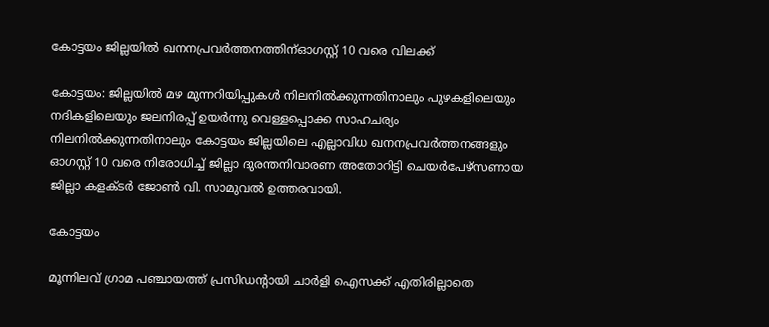കോട്ടയം ജില്ലയിൽ ഖനനപ്രവർത്തനത്തിന്ഓഗസ്റ്റ് 10 വരെ വിലക്ക്

കോട്ടയം: ജില്ലയിൽ മഴ മുന്നറിയിപ്പുകൾ നിലനിൽക്കുന്നതിനാലും പുഴകളിലെയും നദികളിലെയും ജലനിരപ്പ് ഉയർന്നു വെള്ളപ്പൊക്ക സാഹചര്യം നിലനിൽക്കുന്നതിനാലും കോട്ടയം ജില്ലയിലെ എല്ലാവിധ ഖനനപ്രവർത്തനങ്ങളും ഓഗസ്റ്റ് 10 വരെ നിരോധിച്ച് ജില്ലാ ദുരന്തനിവാരണ അതോറിട്ടി ചെയർപേഴ്‌സണായ ജില്ലാ കളക്ടർ ജോൺ വി. സാമുവൽ ഉത്തരവായി.

കോട്ടയം

മൂന്നിലവ് ഗ്രാമ പഞ്ചായത്ത് പ്രസിഡന്റായി ചാർളി ഐസക്ക് എതിരില്ലാതെ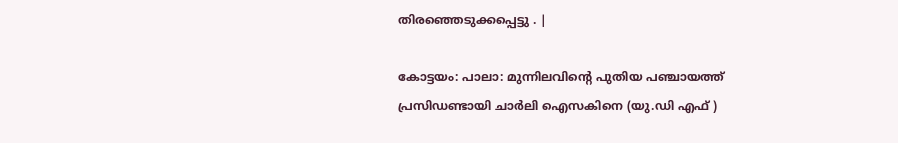തിരഞ്ഞെടുക്കപ്പെട്ടു . |

കോട്ടയം: പാലാ: മുന്നിലവിൻ്റെ പുതിയ പഞ്ചായത്ത് പ്രസിഡണ്ടായി ചാർലി ഐസകിനെ (യു.ഡി എഫ് )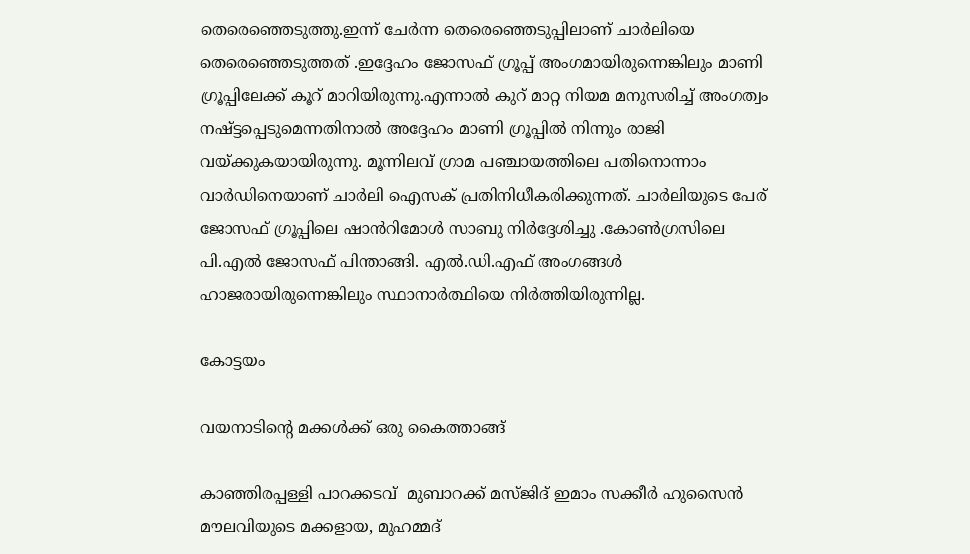തെരെഞ്ഞെടുത്തു.ഇന്ന് ചേർന്ന തെരെഞ്ഞെടുപ്പിലാണ് ചാർലിയെ തെരെഞ്ഞെടുത്തത് .ഇദ്ദേഹം ജോസഫ് ഗ്രൂപ്പ് അംഗമായിരുന്നെങ്കിലും മാണി ഗ്രൂപ്പിലേക്ക് കൂറ് മാറിയിരുന്നു.എന്നാൽ കുറ് മാറ്റ നിയമ മനുസരിച്ച് അംഗത്വം നഷ്ട്ടപ്പെടുമെന്നതിനാൽ അദ്ദേഹം മാണി ഗ്രൂപ്പിൽ നിന്നും രാജി വയ്ക്കുകയായിരുന്നു. മൂന്നിലവ് ഗ്രാമ പഞ്ചായത്തിലെ പതിനൊന്നാം വാർഡിനെയാണ് ചാർലി ഐസക് പ്രതിനിധീകരിക്കുന്നത്. ചാർലിയുടെ പേര് ജോസഫ് ഗ്രൂപ്പിലെ ഷാൻറിമോൾ സാബു നിർദ്ദേശിച്ചു .കോൺഗ്രസിലെ പി.എൽ ജോസഫ് പിന്താങ്ങി. എൽ.ഡി.എഫ് അംഗങ്ങൾ ഹാജരായിരുന്നെങ്കിലും സ്ഥാനാർത്ഥിയെ നിർത്തിയിരുന്നില്ല.

കോട്ടയം

വയനാടിന്റെ മക്കൾക്ക് ഒരു കൈത്താങ്ങ്

കാഞ്ഞിരപ്പള്ളി പാറക്കടവ്  മുബാറക്ക് മസ്ജിദ് ഇമാം സക്കീർ ഹുസൈൻ മൗലവിയുടെ മക്കളായ, മുഹമ്മദ്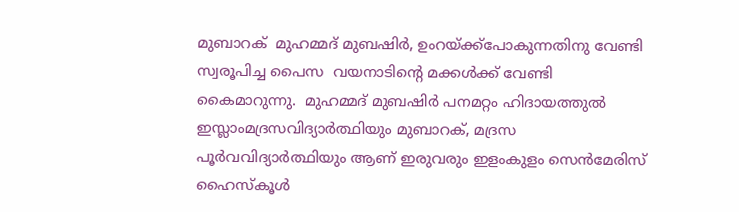മുബാറക്  മുഹമ്മദ് മുബഷിർ, ഉംറയ്ക്ക്പോകുന്നതിനു വേണ്ടി സ്വരൂപിച്ച പൈസ  വയനാടിന്റെ മക്കൾക്ക് വേണ്ടി കൈമാറുന്നു.  മുഹമ്മദ് മുബഷിർ പനമറ്റം ഹിദായത്തുൽ ഇസ്ലാംമദ്രസവിദ്യാർത്ഥിയും മുബാറക്, മദ്രസ പൂർവവിദ്യാർത്ഥിയും ആണ് ഇരുവരും ഇളംകുളം സെൻമേരിസ് ഹൈസ്കൂൾ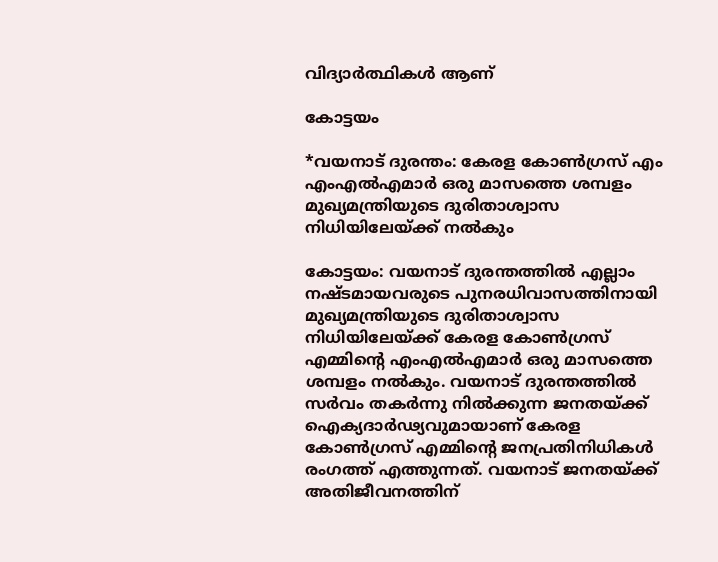വിദ്യാർത്ഥികൾ ആണ്

കോട്ടയം

*വയനാട് ദുരന്തം: കേരള കോൺഗ്രസ് എം എംഎൽഎമാർ ഒരു മാസത്തെ ശമ്പളം മുഖ്യമന്ത്രിയുടെ ദുരിതാശ്വാസ നിധിയിലേയ്ക്ക് നൽകും

കോട്ടയം: വയനാട് ദുരന്തത്തിൽ എല്ലാം നഷ്ടമായവരുടെ പുനരധിവാസത്തിനായി മുഖ്യമന്ത്രിയുടെ ദുരിതാശ്വാസ നിധിയിലേയ്ക്ക് കേരള കോൺഗ്രസ് എമ്മിന്റെ എംഎൽഎമാർ ഒരു മാസത്തെ ശമ്പളം നൽകും. വയനാട് ദുരന്തത്തിൽ സർവം തകർന്നു നിൽക്കുന്ന ജനതയ്ക്ക് ഐക്യദാർഢ്യവുമായാണ് കേരള കോൺഗ്രസ് എമ്മിന്റെ ജനപ്രതിനിധികൾ രംഗത്ത് എത്തുന്നത്. വയനാട് ജനതയ്ക്ക് അതിജീവനത്തിന്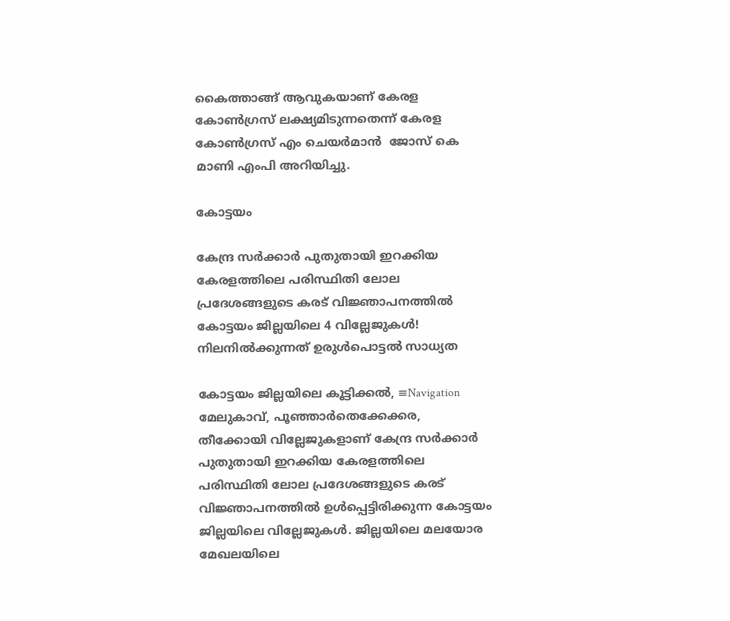കൈത്താങ്ങ് ആവുകയാണ് കേരള കോൺഗ്രസ് ലക്ഷ്യമിടുന്നതെന്ന് കേരള കോൺഗ്രസ് എം ചെയർമാൻ  ജോസ് കെ മാണി എംപി അറിയിച്ചു.

കോട്ടയം

കേന്ദ്ര സർക്കാർ പുതുതായി ഇറക്കിയ കേരളത്തിലെ പരിസ്ഥിതി ലോല പ്രദേശങ്ങളുടെ കരട് വിജ്ഞാപനത്തിൽ കോട്ടയം ജില്ലയിലെ 4 വില്ലേജുകൾ! നിലനിൽക്കുന്നത് ഉരുൾപൊട്ടൽ സാധ്യത

കോട്ടയം ജില്ലയിലെ കൂട്ടിക്കൽ, ≡Navigation മേലുകാവ്, പൂഞ്ഞാർതെക്കേക്കര, തീക്കോയി വില്ലേജുകളാണ് കേന്ദ്ര സർക്കാർ പുതുതായി ഇറക്കിയ കേരളത്തിലെ പരിസ്ഥിതി ലോല പ്രദേശങ്ങളുടെ കരട് വിജ്ഞാപനത്തിൽ ഉൾപ്പെട്ടിരിക്കുന്ന കോട്ടയം ജില്ലയിലെ വില്ലേജുകൾ. ജില്ലയിലെ മലയോര മേഖലയിലെ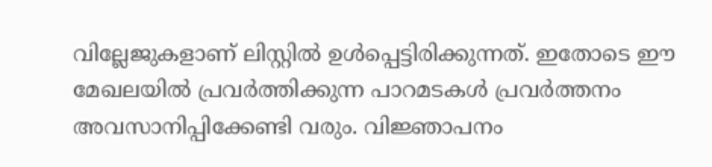വില്ലേജുകളാണ് ലിസ്റ്റിൽ ഉൾപ്പെട്ടിരിക്കുന്നത്. ഇതോടെ ഈ മേഖലയിൽ പ്രവർത്തിക്കുന്ന പാറമടകൾ പ്രവർത്തനം അവസാനിപ്പിക്കേണ്ടി വരും. വിജ്ഞാപനം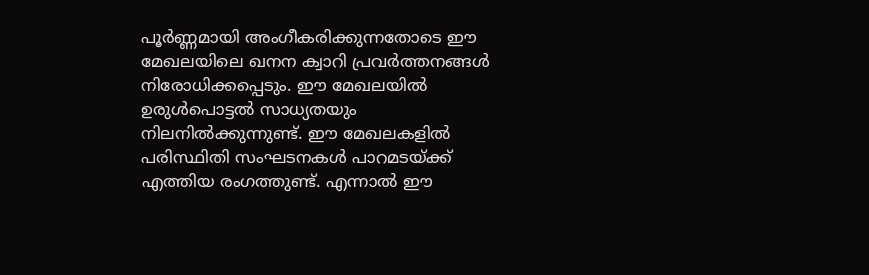പൂർണ്ണമായി അംഗീകരിക്കുന്നതോടെ ഈ മേഖലയിലെ ഖനന ക്വാറി പ്രവർത്തനങ്ങൾ നിരോധിക്കപ്പെടും. ഈ മേഖലയിൽ ഉരുൾപൊട്ടൽ സാധ്യതയും നിലനിൽക്കുന്നുണ്ട്. ഈ മേഖലകളിൽ പരിസ്ഥിതി സംഘടനകൾ പാറമടയ്ക്ക് എത്തിയ രംഗത്തുണ്ട്. എന്നാൽ ഈ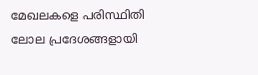മേഖലകളെ പരിസ്ഥിതി ലോല പ്രദേശങ്ങളായി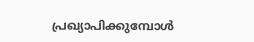പ്രഖ്യാപിക്കുമ്പോൾ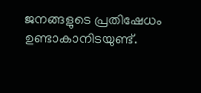ജനങ്ങളുടെ പ്രതിഷേധം ഉണ്ടാകാനിടയുണ്ട്.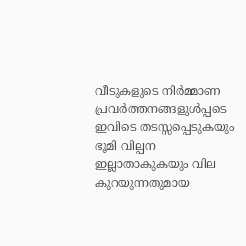വീടുകളുടെ നിർമ്മാണ പ്രവർത്തനങ്ങളുൾപ്പടെ ഇവിടെ തടസ്സപ്പെടുകയും ഭൂമി വില്പന ഇല്ലാതാകുകയും വില കുറയുന്നതുമായ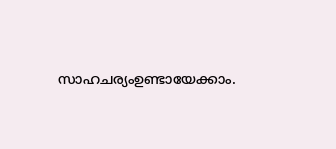സാഹചര്യംഉണ്ടായേക്കാം.